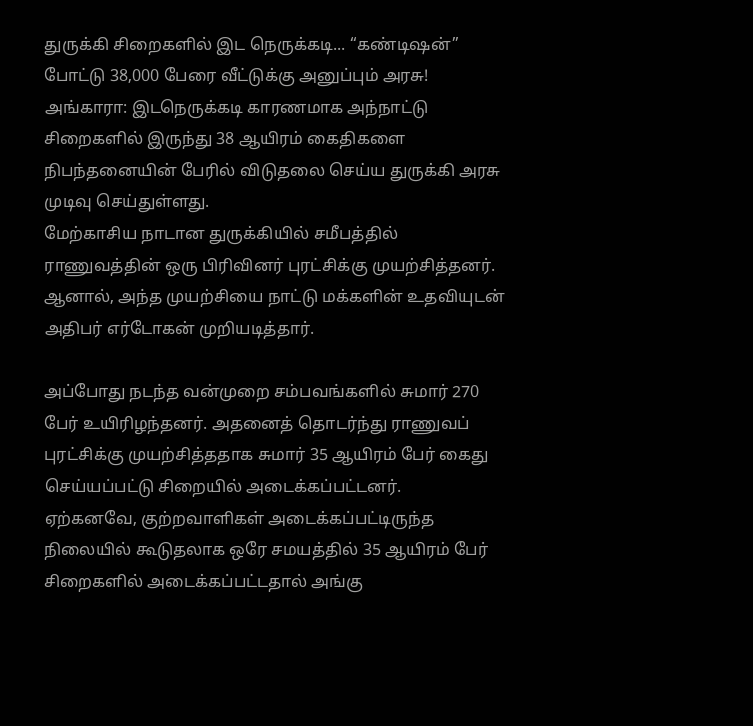துருக்கி சிறைகளில் இட நெருக்கடி... “கண்டிஷன்” போட்டு 38,000 பேரை வீட்டுக்கு அனுப்பும் அரசு!
அங்காரா: இடநெருக்கடி காரணமாக அந்நாட்டு சிறைகளில் இருந்து 38 ஆயிரம் கைதிகளை நிபந்தனையின் பேரில் விடுதலை செய்ய துருக்கி அரசு முடிவு செய்துள்ளது.
மேற்காசிய நாடான துருக்கியில் சமீபத்தில் ராணுவத்தின் ஒரு பிரிவினர் புரட்சிக்கு முயற்சித்தனர். ஆனால், அந்த முயற்சியை நாட்டு மக்களின் உதவியுடன் அதிபர் எர்டோகன் முறியடித்தார்.

அப்போது நடந்த வன்முறை சம்பவங்களில் சுமார் 270 பேர் உயிரிழந்தனர். அதனைத் தொடர்ந்து ராணுவப் புரட்சிக்கு முயற்சித்ததாக சுமார் 35 ஆயிரம் பேர் கைது செய்யப்பட்டு சிறையில் அடைக்கப்பட்டனர்.
ஏற்கனவே, குற்றவாளிகள் அடைக்கப்பட்டிருந்த நிலையில் கூடுதலாக ஒரே சமயத்தில் 35 ஆயிரம் பேர் சிறைகளில் அடைக்கப்பட்டதால் அங்கு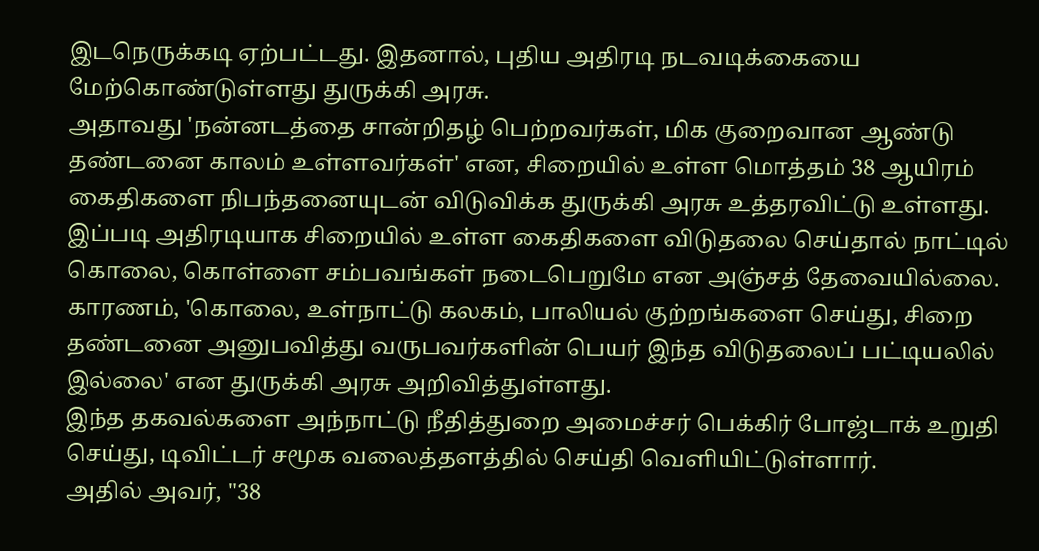இடநெருக்கடி ஏற்பட்டது. இதனால், புதிய அதிரடி நடவடிக்கையை மேற்கொண்டுள்ளது துருக்கி அரசு.
அதாவது 'நன்னடத்தை சான்றிதழ் பெற்றவர்கள், மிக குறைவான ஆண்டு தண்டனை காலம் உள்ளவர்கள்' என, சிறையில் உள்ள மொத்தம் 38 ஆயிரம் கைதிகளை நிபந்தனையுடன் விடுவிக்க துருக்கி அரசு உத்தரவிட்டு உள்ளது.
இப்படி அதிரடியாக சிறையில் உள்ள கைதிகளை விடுதலை செய்தால் நாட்டில் கொலை, கொள்ளை சம்பவங்கள் நடைபெறுமே என அஞ்சத் தேவையில்லை. காரணம், 'கொலை, உள்நாட்டு கலகம், பாலியல் குற்றங்களை செய்து, சிறை தண்டனை அனுபவித்து வருபவர்களின் பெயர் இந்த விடுதலைப் பட்டியலில் இல்லை' என துருக்கி அரசு அறிவித்துள்ளது.
இந்த தகவல்களை அந்நாட்டு நீதித்துறை அமைச்சர் பெக்கிர் போஜ்டாக் உறுதி செய்து, டிவிட்டர் சமூக வலைத்தளத்தில் செய்தி வெளியிட்டுள்ளார்.
அதில் அவர், "38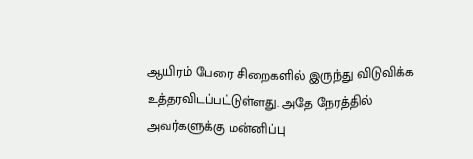ஆயிரம் பேரை சிறைகளில் இருந்து விடுவிக்க உத்தரவிடப்பட்டுள்ளது. அதே நேரத்தில் அவர்களுக்கு மன்னிப்பு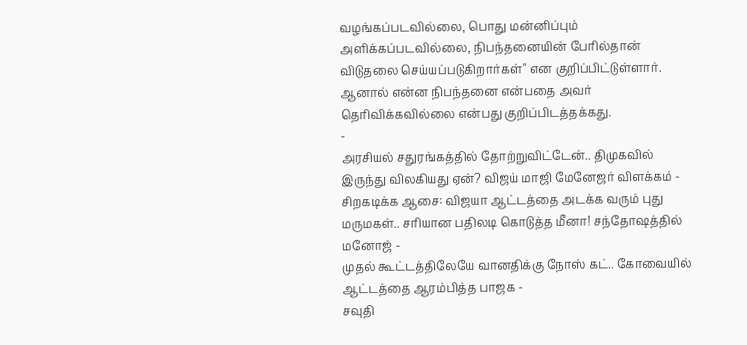வழங்கப்படவில்லை, பொது மன்னிப்பும் அளிக்கப்படவில்லை, நிபந்தனையின் பேரில்தான் விடுதலை செய்யப்படுகிறார்கள்" என குறிப்பிட்டுள்ளார்.
ஆனால் என்ன நிபந்தனை என்பதை அவர் தெரிவிக்கவில்லை என்பது குறிப்பிடத்தக்கது.
-
அரசியல் சதுரங்கத்தில் தோற்றுவிட்டேன்.. திமுகவில் இருந்து விலகியது ஏன்? விஜய் மாஜி மேனேஜர் விளக்கம் -
சிறகடிக்க ஆசை: விஜயா ஆட்டத்தை அடக்க வரும் புது மருமகள்.. சரியான பதிலடி கொடுத்த மீனா! சந்தோஷத்தில் மனோஜ் -
முதல் கூட்டத்திலேயே வானதிக்கு நோஸ் கட்.. கோவையில் ஆட்டத்தை ஆரம்பித்த பாஜக -
சவுதி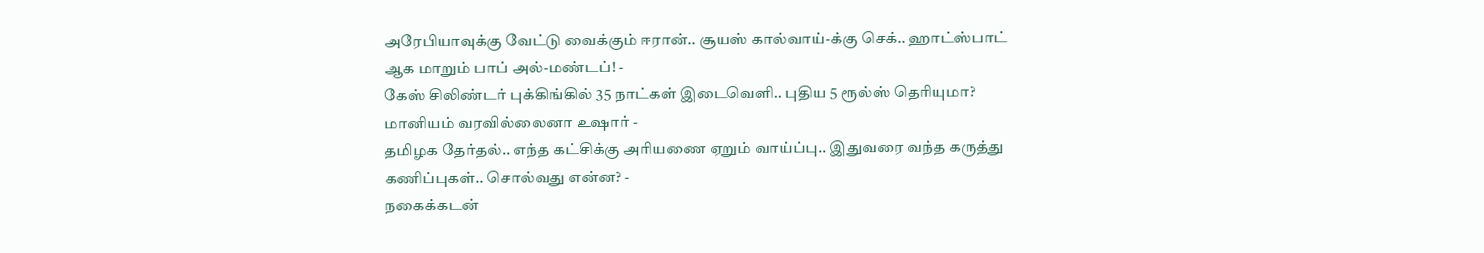அரேபியாவுக்கு வேட்டு வைக்கும் ஈரான்.. சூயஸ் கால்வாய்-க்கு செக்.. ஹாட்ஸ்பாட் ஆக மாறும் பாப் அல்-மண்டப்! -
கேஸ் சிலிண்டர் புக்கிங்கில் 35 நாட்கள் இடைவெளி.. புதிய 5 ரூல்ஸ் தெரியுமா? மானியம் வரவில்லைனா உஷார் -
தமிழக தேர்தல்.. எந்த கட்சிக்கு அரியணை ஏறும் வாய்ப்பு.. இதுவரை வந்த கருத்து கணிப்புகள்.. சொல்வது என்ன? -
நகைக்கடன்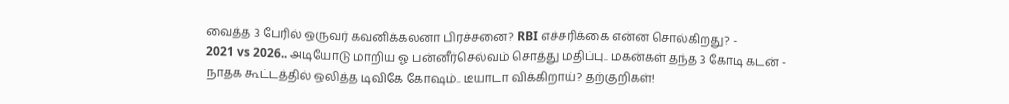வைத்த 3 பேரில் ஒருவர் கவனிக்கலனா பிரச்சனை? RBI எச்சரிக்கை என்ன சொல்கிறது? -
2021 vs 2026.. அடியோடு மாறிய ஓ பன்னீர்செல்வம் சொத்து மதிப்பு.. மகன்கள் தந்த 3 கோடி கடன் -
நாதக கூட்டத்தில் ஒலித்த டிவிகே கோஷம்.. டீயாடா விக்கிறாய்? தற்குறிகள்!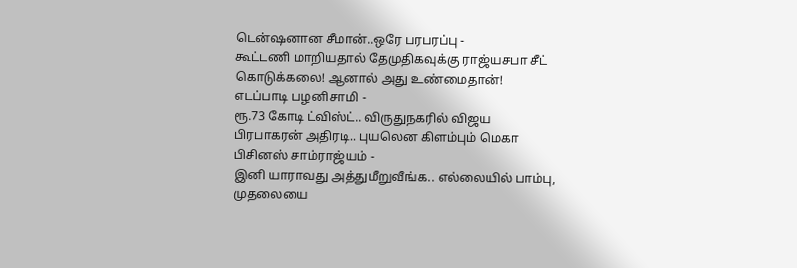டென்ஷனான சீமான்..ஒரே பரபரப்பு -
கூட்டணி மாறியதால் தேமுதிகவுக்கு ராஜ்யசபா சீட் கொடுக்கலை! ஆனால் அது உண்மைதான்! எடப்பாடி பழனிசாமி -
ரூ.73 கோடி ட்விஸ்ட்.. விருதுநகரில் விஜய பிரபாகரன் அதிரடி.. புயலென கிளம்பும் மெகா பிசினஸ் சாம்ராஜ்யம் -
இனி யாராவது அத்துமீறுவீங்க.. எல்லையில் பாம்பு, முதலையை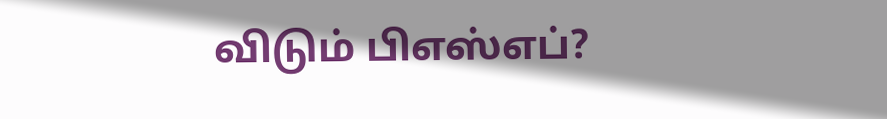விடும் பிஎஸ்எப்?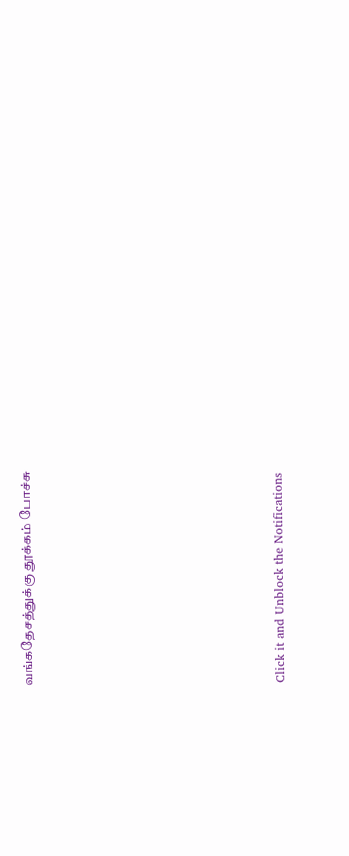வங்கதேசத்துக்கு தூக்கம் போச்சு












Click it and Unblock the Notifications